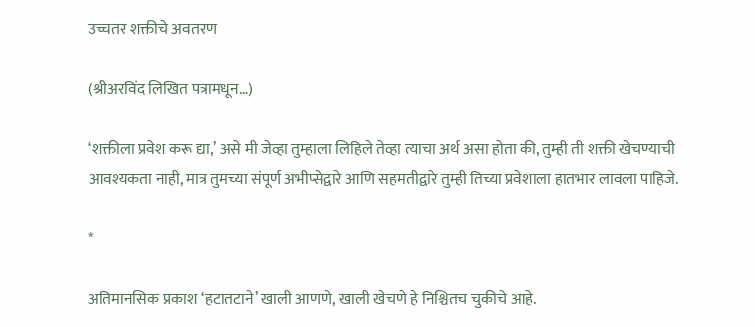उच्चतर शक्तीचे अवतरण

(श्रीअरविंद लिखित पत्रामधून…)

‘शक्तीला प्रवेश करू द्या,’ असे मी जेव्हा तुम्हाला लिहिले तेव्हा त्याचा अर्थ असा होता की, तुम्ही ती शक्ती खेचण्याची आवश्यकता नाही, मात्र तुमच्या संपूर्ण अभीप्सेद्वारे आणि सहमतीद्वारे तुम्ही तिच्या प्रवेशाला हातभार लावला पाहिजे.

*

अतिमानसिक प्रकाश ‘हटातटाने’ खाली आणणे, खाली खेचणे हे निश्चितच चुकीचे आहे.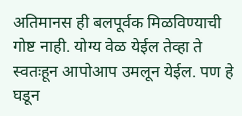अतिमानस ही बलपूर्वक मिळविण्याची गोष्ट नाही. योग्य वेळ येईल तेव्हा ते स्वतःहून आपोआप उमलून येईल. पण हे घडून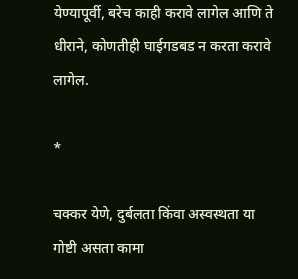येण्यापूर्वी, बरेच काही करावे लागेल आणि ते धीराने, कोणतीही घाईगडबड न करता करावे लागेल.

*

चक्कर येणे, दुर्बलता किंवा अस्वस्थता या गोष्टी असता कामा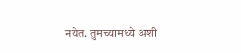नयेत. तुमच्यामध्ये अशी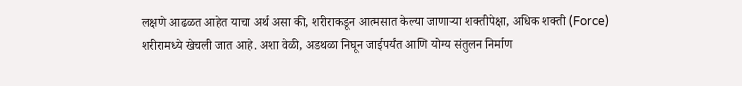लक्षणे आढळत आहेत याचा अर्थ असा की, शरीराकडून आत्मसात केल्या जाणाऱ्या शक्तीपेक्षा, अधिक शक्ती (Force) शरीरामध्ये खेचली जात आहे. अशा वेळी, अडथळा निघून जाईपर्यंत आणि योग्य संतुलन निर्माण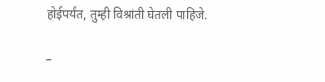होईपर्यंत, तुम्ही विश्रांती घेतली पाहिजे.

–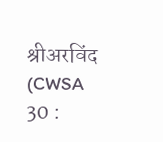श्रीअरविंद (CWSA 30 :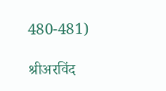480-481)

श्रीअरविंद